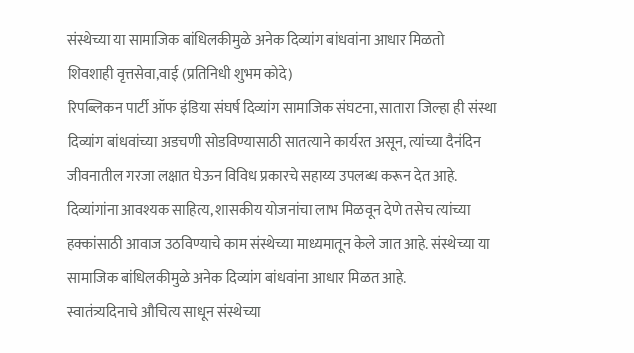संस्थेच्या या सामाजिक बांधिलकीमुळे अनेक दिव्यांग बांधवांना आधार मिळतो
शिवशाही वृत्तसेवा,वाई (प्रतिनिधी शुभम कोदे)
रिपब्लिकन पार्टी ऑफ इंडिया संघर्ष दिव्यांग सामाजिक संघटना, सातारा जिल्हा ही संस्था दिव्यांग बांधवांच्या अडचणी सोडविण्यासाठी सातत्याने कार्यरत असून, त्यांच्या दैनंदिन जीवनातील गरजा लक्षात घेऊन विविध प्रकारचे सहाय्य उपलब्ध करून देत आहे. दिव्यांगांना आवश्यक साहित्य, शासकीय योजनांचा लाभ मिळवून देणे तसेच त्यांच्या हक्कांसाठी आवाज उठविण्याचे काम संस्थेच्या माध्यमातून केले जात आहे. संस्थेच्या या सामाजिक बांधिलकीमुळे अनेक दिव्यांग बांधवांना आधार मिळत आहे.
स्वातंत्र्यदिनाचे औचित्य साधून संस्थेच्या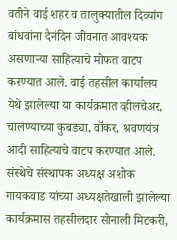वतीने वाई शहर व तालुक्यातील दिव्यांग बांधवांना दैनंदिन जीवनात आवश्यक असणाऱ्या साहित्याचे मोफत वाटप करण्यात आले. वाई तहसील कार्यालय येथे झालेल्या या कार्यक्रमात व्हीलचेअर, चालण्याच्या कुबड्या, वॉकर, श्रवणयंत्र आदी साहित्याचे वाटप करण्यात आले.
संस्थेचे संस्थापक अध्यक्ष अशोक गायकवाड यांच्या अध्यक्षतेखाली झालेल्या कार्यक्रमास तहसीलदार सोनाली मिटकरी,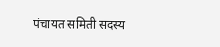पंचायत समिती सदस्य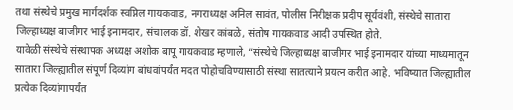तथा संस्थेचे प्रमुख मार्गदर्शक स्वप्निल गायकवाड, नगराध्यक्ष अनिल सावंत, पोलीस निरीक्षक प्रदीप सूर्यवंशी, संस्थेचे सातारा जिल्हाध्यक्ष बाजीगर भाई इनामदार, संचालक डॉ. शेखर कांबळे, संतोष गायकवाड आदी उपस्थित होते.
यावेळी संस्थेचे संस्थापक अध्यक्ष अशोक बापू गायकवाड म्हणाले, “संस्थेचे जिल्हाध्यक्ष बाजीगर भाई इनामदार यांच्या माध्यमातून सातारा जिल्ह्यातील संपूर्ण दिव्यांग बांधवांपर्यंत मदत पोहोचविण्यासाठी संस्था सातत्याने प्रयत्न करीत आहे. भविष्यात जिल्ह्यातील प्रत्येक दिव्यांगापर्यंत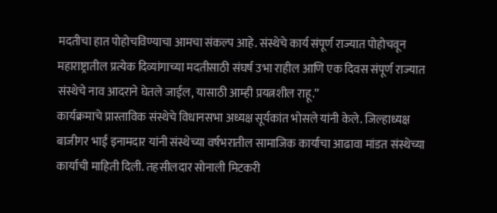मदतीचा हात पोहोचविण्याचा आमचा संकल्प आहे. संस्थेचे कार्य संपूर्ण राज्यात पोहोचवून महाराष्ट्रातील प्रत्येक दिव्यांगाच्या मदतीसाठी संघर्ष उभा राहील आणि एक दिवस संपूर्ण राज्यात संस्थेचे नाव आदराने घेतले जाईल, यासाठी आम्ही प्रयत्नशील राहू.”
कार्यक्रमाचे प्रास्ताविक संस्थेचे विधानसभा अध्यक्ष सूर्यकांत भोसले यांनी केले. जिल्हाध्यक्ष बाजीगर भाई इनामदार यांनी संस्थेच्या वर्षभरातील सामाजिक कार्याचा आढावा मांडत संस्थेच्या कार्याची माहिती दिली. तहसीलदार सोनाली मिटकरी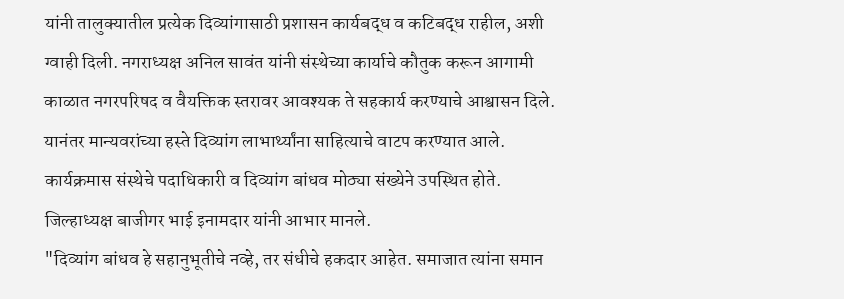यांनी तालुक्यातील प्रत्येक दिव्यांगासाठी प्रशासन कार्यबद्ध व कटिबद्ध राहील, अशी ग्वाही दिली. नगराध्यक्ष अनिल सावंत यांनी संस्थेच्या कार्याचे कौतुक करून आगामी काळात नगरपरिषद व वैयक्तिक स्तरावर आवश्यक ते सहकार्य करण्याचे आश्वासन दिले.
यानंतर मान्यवरांच्या हस्ते दिव्यांग लाभार्थ्यांना साहित्याचे वाटप करण्यात आले. कार्यक्रमास संस्थेचे पदाधिकारी व दिव्यांग बांधव मोठ्या संख्येने उपस्थित होते. जिल्हाध्यक्ष बाजीगर भाई इनामदार यांनी आभार मानले.
"दिव्यांग बांधव हे सहानुभूतीचे नव्हे, तर संधीचे हकदार आहेत. समाजात त्यांना समान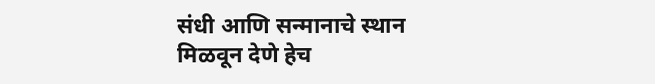संधी आणि सन्मानाचे स्थान मिळवून देणे हेच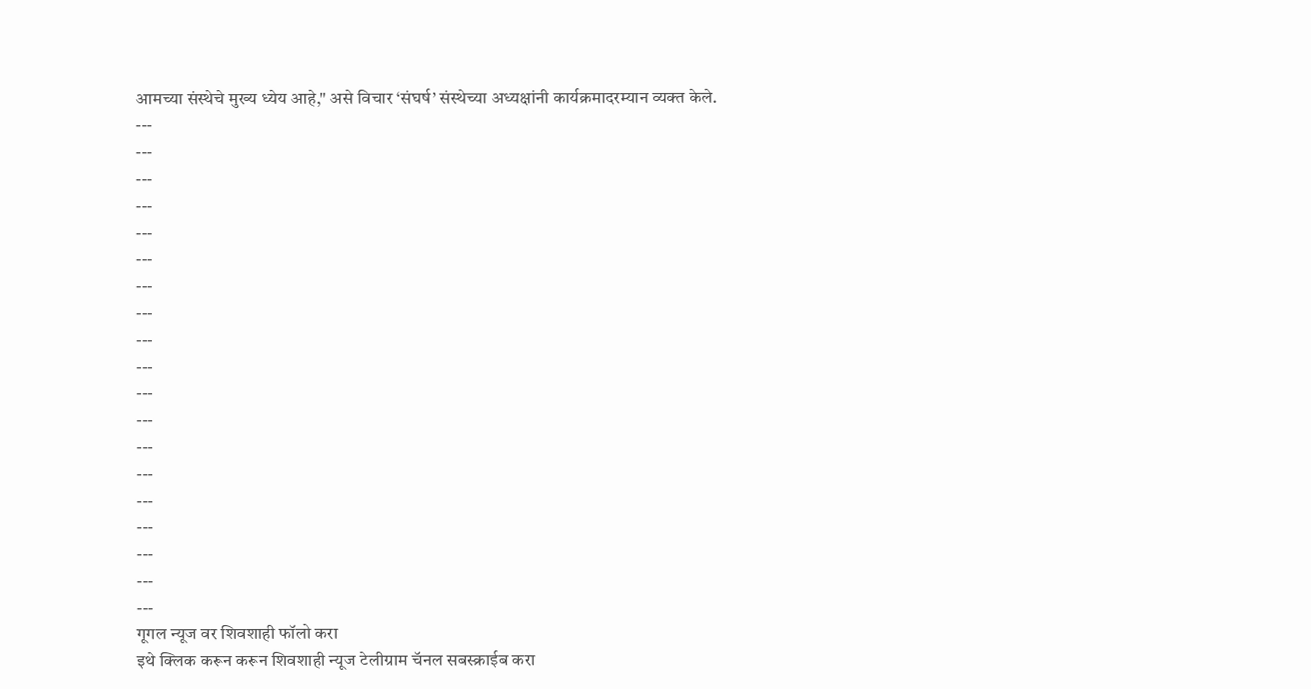आमच्या संस्थेचे मुख्य ध्येय आहे," असे विचार ‘संघर्ष’ संस्थेच्या अध्यक्षांनी कार्यक्रमादरम्यान व्यक्त केले.
---
---
---
---
---
---
---
---
---
---
---
---
---
---
---
---
---
---
---
गूगल न्यूज वर शिवशाही फॉलो करा
इथे क्लिक करून करून शिवशाही न्यूज टेलीग्राम चॅनल सबस्क्राईब करा